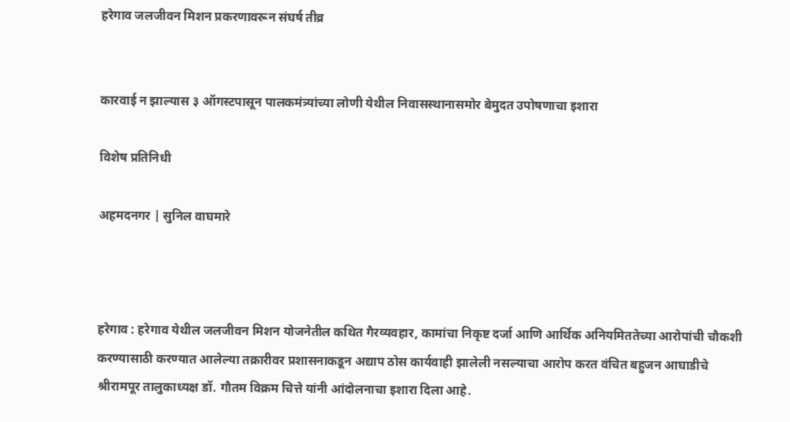हरेगाव जलजीवन मिशन प्रकरणावरून संघर्ष तीव्र


कारवाई न झाल्यास ३ ऑगस्टपासून पालकमंत्र्यांच्या लोणी येथील निवासस्थानासमोर बेमुदत उपोषणाचा इशारा

विशेष प्रतिनिधी

अहमदनगर | सुनिल वाघमारे



हरेगाव : हरेगाव येथील जलजीवन मिशन योजनेतील कथित गैरव्यवहार, कामांचा निकृष्ट दर्जा आणि आर्थिक अनियमिततेच्या आरोपांची चौकशी करण्यासाठी करण्यात आलेल्या तक्रारीवर प्रशासनाकडून अद्याप ठोस कार्यवाही झालेली नसल्याचा आरोप करत वंचित बहुजन आघाडीचे श्रीरामपूर तालुकाध्यक्ष डॉ. गौतम विक्रम चित्ते यांनी आंदोलनाचा इशारा दिला आहे.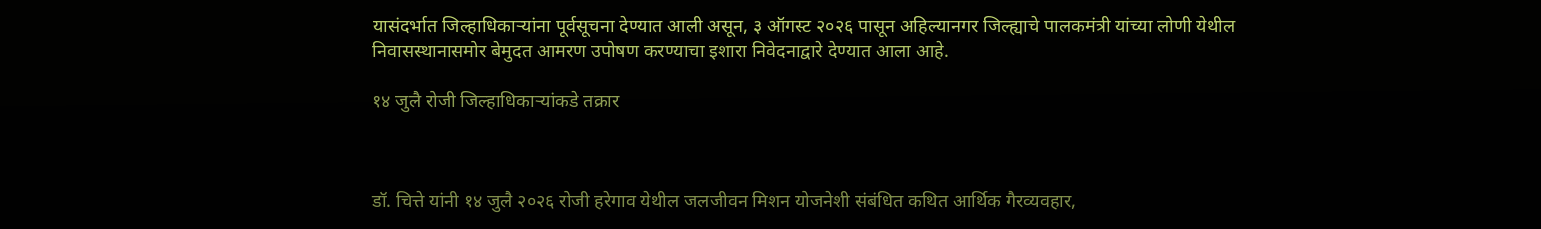यासंदर्भात जिल्हाधिकाऱ्यांना पूर्वसूचना देण्यात आली असून, ३ ऑगस्ट २०२६ पासून अहिल्यानगर जिल्ह्याचे पालकमंत्री यांच्या लोणी येथील निवासस्थानासमोर बेमुदत आमरण उपोषण करण्याचा इशारा निवेदनाद्वारे देण्यात आला आहे.

१४ जुलै रोजी जिल्हाधिकाऱ्यांकडे तक्रार



डॉ. चित्ते यांनी १४ जुलै २०२६ रोजी हरेगाव येथील जलजीवन मिशन योजनेशी संबंधित कथित आर्थिक गैरव्यवहार,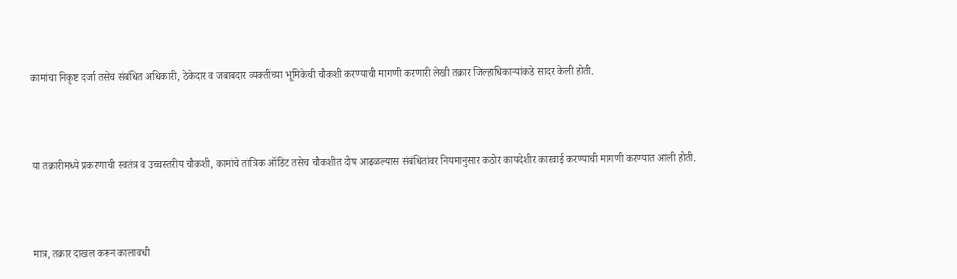कामांचा निकृष्ट दर्जा तसेच संबंधित अधिकारी, ठेकेदार व जबाबदार व्यक्तींच्या भूमिकेची चौकशी करण्याची मागणी करणारी लेखी तक्रार जिल्हाधिकाऱ्यांकडे सादर केली होती.



या तक्रारीमध्ये प्रकरणाची स्वतंत्र व उच्चस्तरीय चौकशी, कामांचे तांत्रिक ऑडिट तसेच चौकशीत दोष आढळल्यास संबंधितांवर नियमानुसार कठोर कायदेशीर कारवाई करण्याची मागणी करण्यात आली होती.



मात्र, तक्रार दाखल करून कालावधी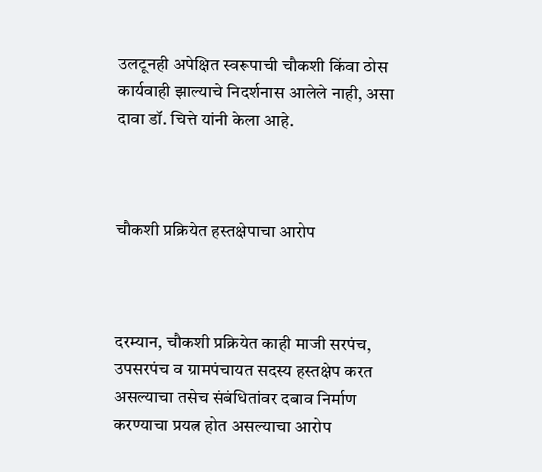उलटूनही अपेक्षित स्वरूपाची चौकशी किंवा ठोस कार्यवाही झाल्याचे निदर्शनास आलेले नाही, असा दावा डॉ. चित्ते यांनी केला आहे.



चौकशी प्रक्रियेत हस्तक्षेपाचा आरोप



दरम्यान, चौकशी प्रक्रियेत काही माजी सरपंच, उपसरपंच व ग्रामपंचायत सदस्य हस्तक्षेप करत असल्याचा तसेच संबंधितांवर दबाव निर्माण करण्याचा प्रयत्न होत असल्याचा आरोप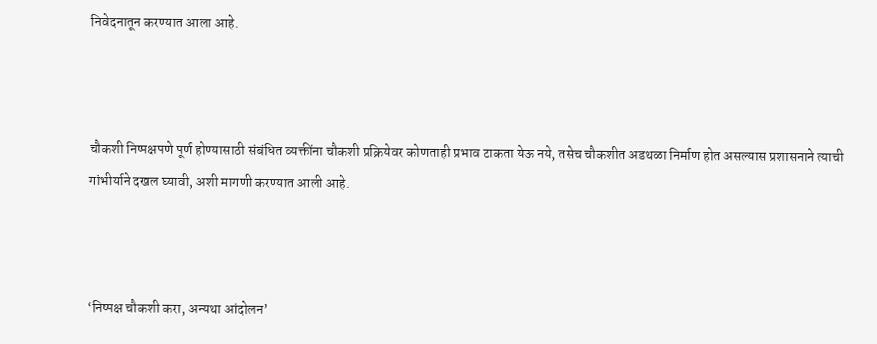निवेदनातून करण्यात आला आहे.



चौकशी निष्पक्षपणे पूर्ण होण्यासाठी संबंधित व्यक्तींना चौकशी प्रक्रियेवर कोणताही प्रभाव टाकता येऊ नये, तसेच चौकशीत अडथळा निर्माण होत असल्यास प्रशासनाने त्याची गांभीर्याने दखल घ्यावी, अशी मागणी करण्यात आली आहे.



‘निष्पक्ष चौकशी करा, अन्यथा आंदोलन’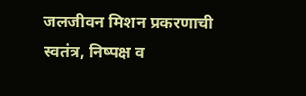जलजीवन मिशन प्रकरणाची स्वतंत्र, निष्पक्ष व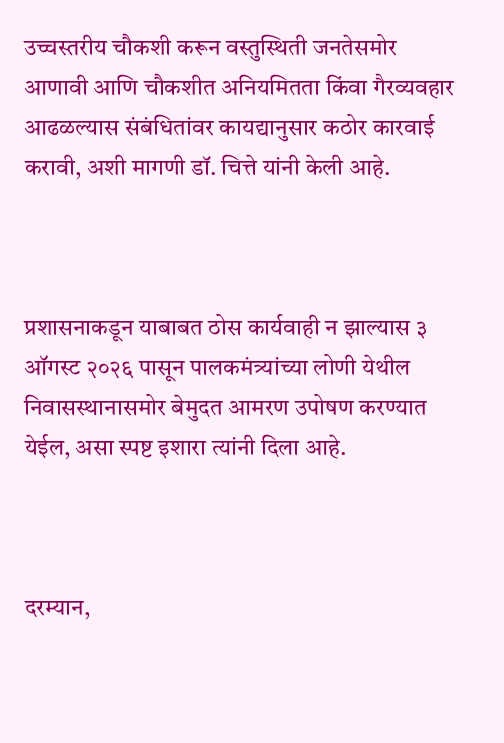उच्चस्तरीय चौकशी करून वस्तुस्थिती जनतेसमोर आणावी आणि चौकशीत अनियमितता किंवा गैरव्यवहार आढळल्यास संबंधितांवर कायद्यानुसार कठोर कारवाई करावी, अशी मागणी डॉ. चित्ते यांनी केली आहे.



प्रशासनाकडून याबाबत ठोस कार्यवाही न झाल्यास ३ ऑगस्ट २०२६ पासून पालकमंत्र्यांच्या लोणी येथील निवासस्थानासमोर बेमुदत आमरण उपोषण करण्यात येईल, असा स्पष्ट इशारा त्यांनी दिला आहे.



दरम्यान,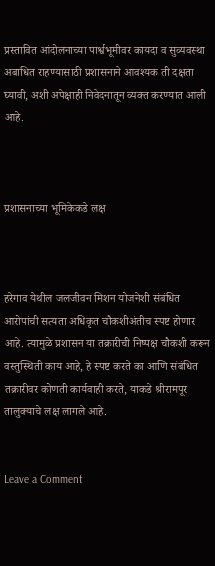प्रस्तावित आंदोलनाच्या पार्श्वभूमीवर कायदा व सुव्यवस्था अबाधित राहण्यासाठी प्रशासनाने आवश्यक ती दक्षता घ्यावी, अशी अपेक्षाही निवेदनातून व्यक्त करण्यात आली आहे.



प्रशासनाच्या भूमिकेकडे लक्ष



हरेगाव येथील जलजीवन मिशन योजनेशी संबंधित आरोपांची सत्यता अधिकृत चौकशीअंतीच स्पष्ट होणार आहे. त्यामुळे प्रशासन या तक्रारीची निष्पक्ष चौकशी करून वस्तुस्थिती काय आहे, हे स्पष्ट करते का आणि संबंधित तक्रारीवर कोणती कार्यवाही करते, याकडे श्रीरामपूर तालुक्याचे लक्ष लागले आहे.


Leave a Comment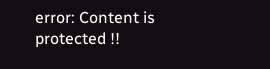error: Content is protected !!